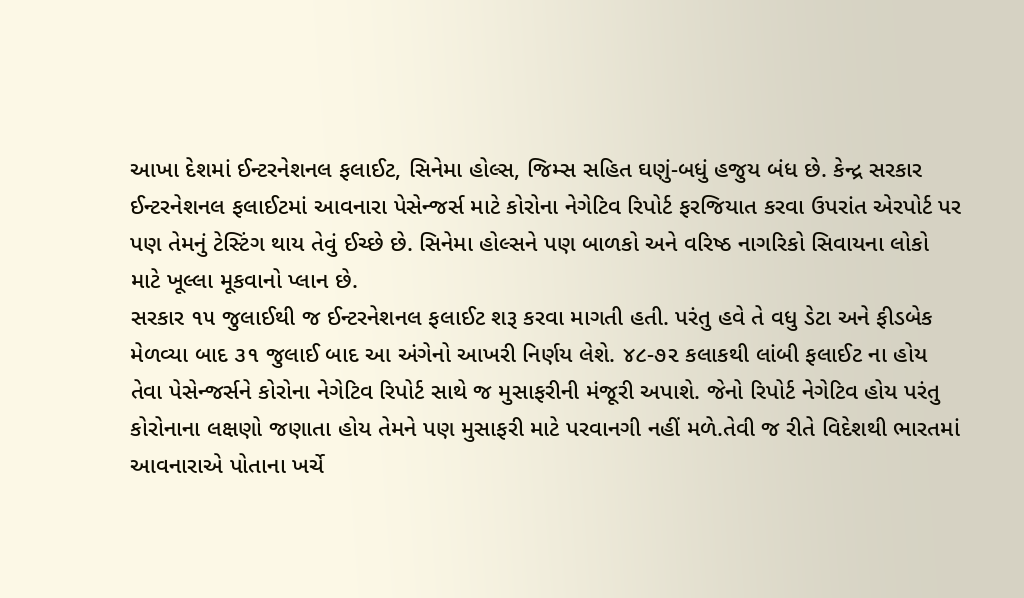આખા દેશમાં ઈન્ટરનેશનલ ફલાઈટ, સિનેમા હોલ્સ, જિમ્સ સહિત ઘણું-બધું હજુય બંધ છે. કેન્દ્ર સરકાર ઈન્ટરનેશનલ ફલાઈટમાં આવનારા પેસેન્જર્સ માટે કોરોના નેગેટિવ રિપોર્ટ ફરજિયાત કરવા ઉપરાંત એરપોર્ટ પર પણ તેમનું ટેસ્ટિંગ થાય તેવું ઈચ્છે છે. સિનેમા હોલ્સને પણ બાળકો અને વરિષ્ઠ નાગરિકો સિવાયના લોકો માટે ખૂલ્લા મૂકવાનો પ્લાન છે.
સરકાર ૧૫ જુલાઈથી જ ઈન્ટરનેશનલ ફલાઈટ શરૂ કરવા માગતી હતી. પરંતુ હવે તે વધુ ડેટા અને ફીડબેક મેળવ્યા બાદ ૩૧ જુલાઈ બાદ આ અંગેનો આખરી નિર્ણય લેશે. ૪૮-૭૨ કલાકથી લાંબી ફલાઈટ ના હોય તેવા પેસેન્જર્સને કોરોના નેગેટિવ રિપોર્ટ સાથે જ મુસાફરીની મંજૂરી અપાશે. જેનો રિપોર્ટ નેગેટિવ હોય પરંતુ કોરોનાના લક્ષણો જણાતા હોય તેમને પણ મુસાફરી માટે પરવાનગી નહીં મળે.તેવી જ રીતે વિદેશથી ભારતમાં આવનારાએ પોતાના ખર્ચે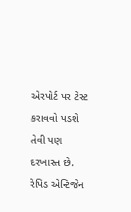એરપોર્ટ પર ટેસ્ટ કરાવવો પડશે તેવી પણ દરખાસ્ત છે. રેપિડ એન્ટિજેન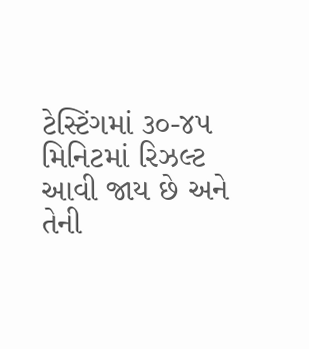ટેસ્ટિંગમાં ૩૦-૪૫ મિનિટમાં રિઝલ્ટ આવી જાય છે અને તેની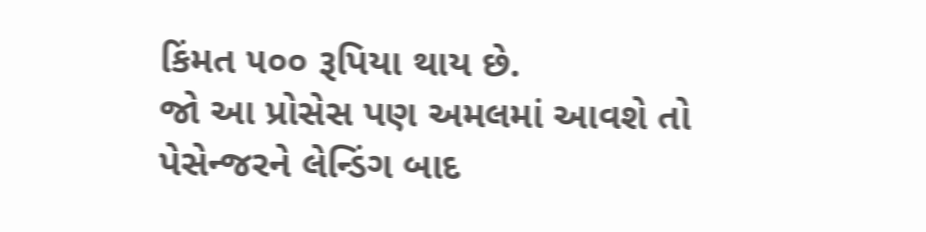કિંમત ૫૦૦ રૂપિયા થાય છે.
જો આ પ્રોસેસ પણ અમલમાં આવશે તો પેસેન્જરને લેન્ડિંગ બાદ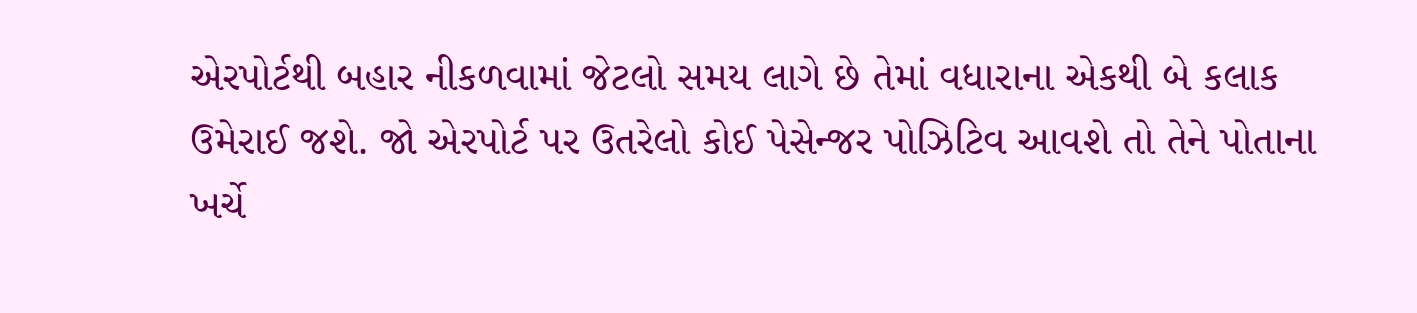એરપોર્ટથી બહાર નીકળવામાં જેટલો સમય લાગે છે તેમાં વધારાના એકથી બે કલાક ઉમેરાઈ જશે. જો એરપોર્ટ પર ઉતરેલો કોઈ પેસેન્જર પોઝિટિવ આવશે તો તેને પોતાના ખર્ચે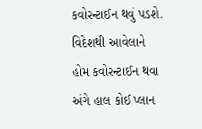કવોરન્ટાઈન થવું પડશે. વિદેશથી આવેલાને હોમ કવોરન્ટાઈન થવા અંગે હાલ કોઈ પ્લાન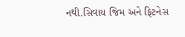નથી.સિવાય જિમ અને ફિટનેસ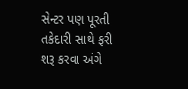સેન્ટર પણ પૂરતી તકેદારી સાથે ફરી શરૂ કરવા અંગે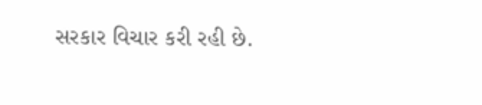સરકાર વિચાર કરી રહી છે.